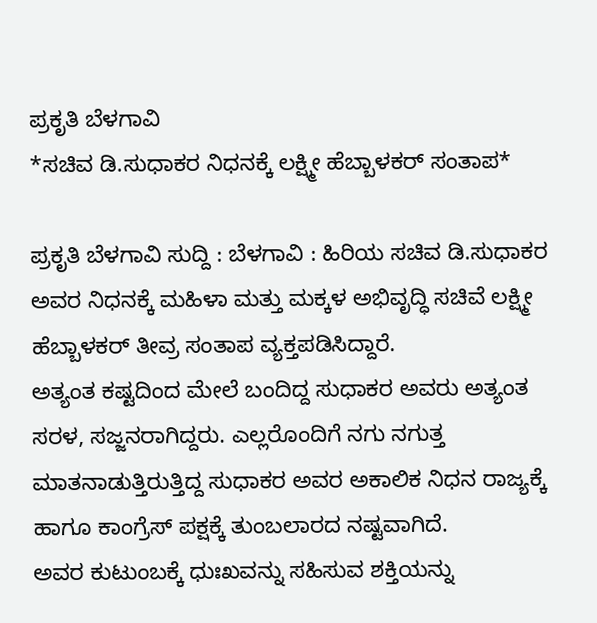ಪ್ರಕೃತಿ ಬೆಳಗಾವಿ
*ಸಚಿವ ಡಿ.ಸುಧಾಕರ ನಿಧನಕ್ಕೆ ಲಕ್ಷ್ಮೀ ಹೆಬ್ಬಾಳಕರ್ ಸಂತಾಪ*

ಪ್ರಕೃತಿ ಬೆಳಗಾವಿ ಸುದ್ದಿ : ಬೆಳಗಾವಿ : ಹಿರಿಯ ಸಚಿವ ಡಿ.ಸುಧಾಕರ ಅವರ ನಿಧನಕ್ಕೆ ಮಹಿಳಾ ಮತ್ತು ಮಕ್ಕಳ ಅಭಿವೃದ್ಧಿ ಸಚಿವೆ ಲಕ್ಷ್ಮೀ ಹೆಬ್ಬಾಳಕರ್ ತೀವ್ರ ಸಂತಾಪ ವ್ಯಕ್ತಪಡಿಸಿದ್ದಾರೆ.
ಅತ್ಯಂತ ಕಷ್ಟದಿಂದ ಮೇಲೆ ಬಂದಿದ್ದ ಸುಧಾಕರ ಅವರು ಅತ್ಯಂತ ಸರಳ, ಸಜ್ಜನರಾಗಿದ್ದರು. ಎಲ್ಲರೊಂದಿಗೆ ನಗು ನಗುತ್ತ ಮಾತನಾಡುತ್ತಿರುತ್ತಿದ್ದ ಸುಧಾಕರ ಅವರ ಅಕಾಲಿಕ ನಿಧನ ರಾಜ್ಯಕ್ಕೆ ಹಾಗೂ ಕಾಂಗ್ರೆಸ್ ಪಕ್ಷಕ್ಕೆ ತುಂಬಲಾರದ ನಷ್ಟವಾಗಿದೆ.
ಅವರ ಕುಟುಂಬಕ್ಕೆ ಧುಃಖವನ್ನು ಸಹಿಸುವ ಶಕ್ತಿಯನ್ನು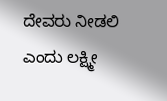ದೇವರು ನೀಡಲಿ ಎಂದು ಲಕ್ಷ್ಮೀ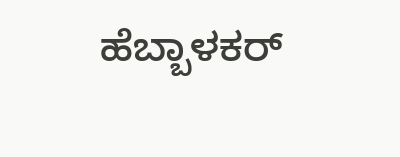ಹೆಬ್ಬಾಳಕರ್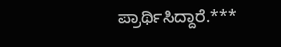ಪ್ರಾರ್ಥಿಸಿದ್ದಾರೆ.***